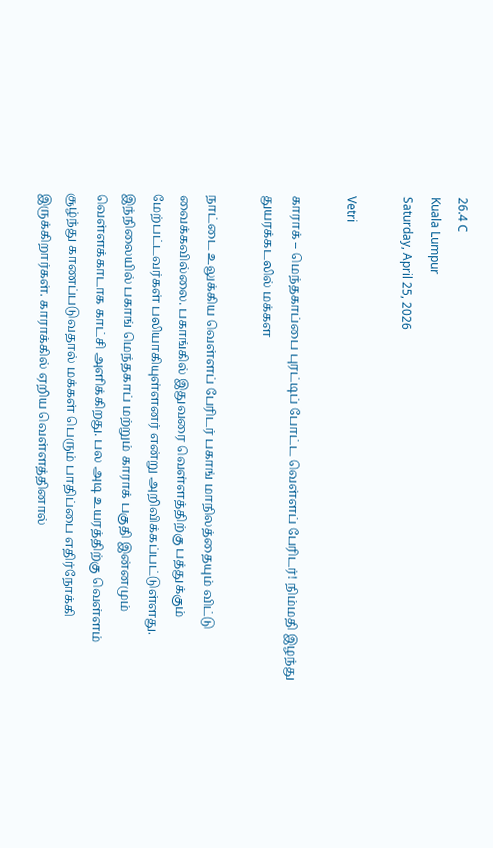26.4 C
Kuala Lumpur
Saturday, April 25, 2026

Vetri

காராக் – மெந்தகாப்பை புரட்டிப் போட்ட வெள்ளப் பேரிடர்! நிம்மதி இழந்து துயரக்கடலில் மக்கள

நாட்டை உலுக்கிய வெள்ளப் பேரிடர் பகாங் மாநிலத்தையும் விட்டு வைக்கவில்லை. பகாங்கில் இதுவரை வெள்ளத்திற்கு பத்துக்கும் மேற்பட்டவர்கள் பலியாகியுள்ளனர் என்று அறிவிக்கப்பட்டுள்ளது. இந்நிலையில் பகாங் மெந்தகாப் மற்றும் காராக் பகுதி இன்னமும் வெள்ளக்காடாக காட்சி அளிக்கிறது. பல அடி உயரத்திற்கு வெள்ளம் சூழ்ந்து காணப்படுவதால் மக்கள் பெரும் பாதிப்பை எதிர்நோக்கி இருக்கிறார்கள். காராக்கில் ஏறிய வெள்ளத்தினால்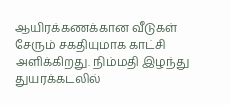ஆயிரக்கணக்கான வீடுகள் சேரும் சகதியுமாக காட்சி அளிக்கிறது. நிம்மதி இழந்து துயரக்கடலில்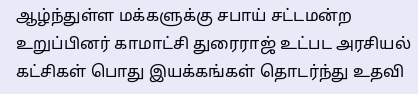ஆழ்ந்துள்ள மக்களுக்கு சபாய் சட்டமன்ற உறுப்பினர் காமாட்சி துரைராஜ் உட்பட அரசியல் கட்சிகள் பொது இயக்கங்கள் தொடர்ந்து உதவி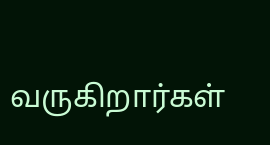வருகிறார்கள்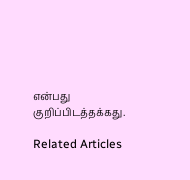என்பது குறிப்பிடத்தக்கது.

Related Articles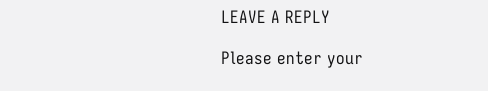LEAVE A REPLY

Please enter your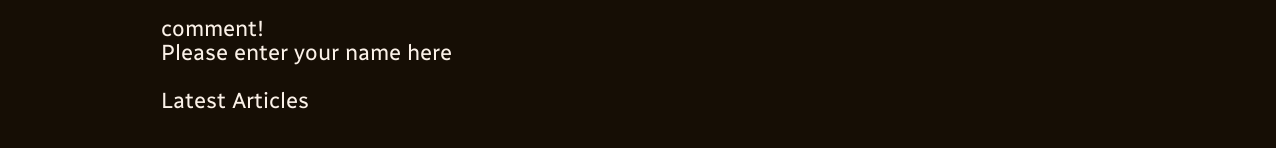comment!
Please enter your name here

Latest Articles